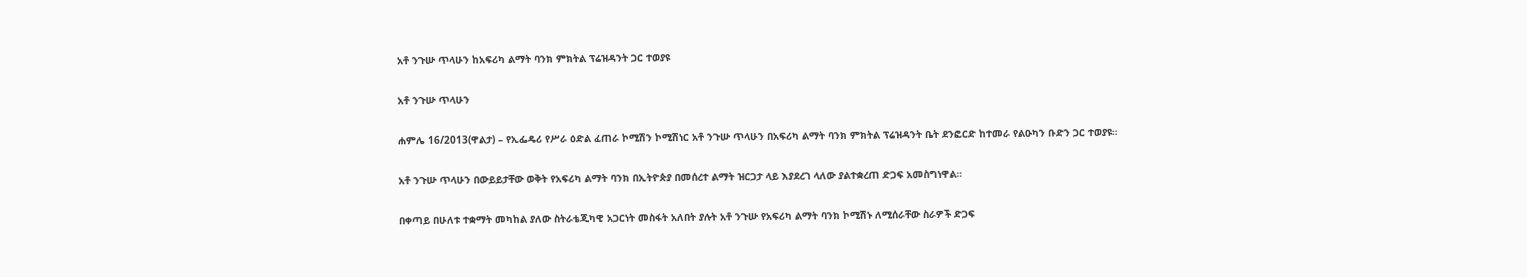አቶ ንጉሡ ጥላሁን ከአፍሪካ ልማት ባንክ ምክትል ፕሬዝዳንት ጋር ተወያዩ

አቶ ንጉሡ ጥላሁን

ሐምሌ 16/2013(ዋልታ) – የኢፌዴሪ የሥራ ዕድል ፈጠራ ኮሚሽን ኮሚሽነር አቶ ንጉሡ ጥላሁን በአፍሪካ ልማት ባንክ ምክትል ፕሬዝዳንት ቤት ደንፎርድ ከተመራ የልዑካን ቡድን ጋር ተወያዩ።

አቶ ንጉሡ ጥላሁን በውይይታቸው ወቅት የአፍሪካ ልማት ባንክ በኢትዮጵያ በመሰረተ ልማት ዝርጋታ ላይ እያደረገ ላለው ያልተቋረጠ ድጋፍ አመስግነዋል።

በቀጣይ በሁለቱ ተቋማት መካከል ያለው ስትራቴጂካዊ አጋርነት መስፋት አለበት ያሉት አቶ ንጉሡ የአፍሪካ ልማት ባንክ ኮሚሽኑ ለሚሰራቸው ስራዎች ድጋፍ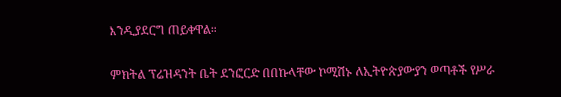እንዲያደርግ ጠይቀዋል።

ምክትል ፕሬዝዳንት ቤት ደንፎርድ በበኩላቸው ኮሚሽኑ ለኢትዮጵያውያን ወጣቶች የሥራ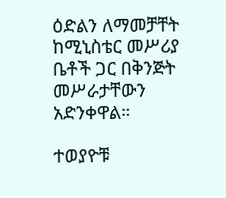ዕድልን ለማመቻቸት ከሚኒስቴር መሥሪያ ቤቶች ጋር በቅንጅት መሥራታቸውን አድንቀዋል።

ተወያዮቹ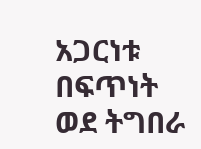አጋርነቱ በፍጥነት ወደ ትግበራ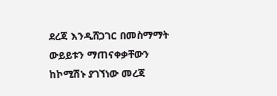ደረጃ እንዲሸጋገር በመስማማት ውይይቱን ማጠናቀቃቸውን ከኮሚሽኑ ያገኘነው መረጃ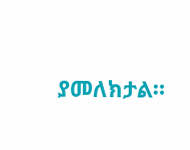ያመለክታል።